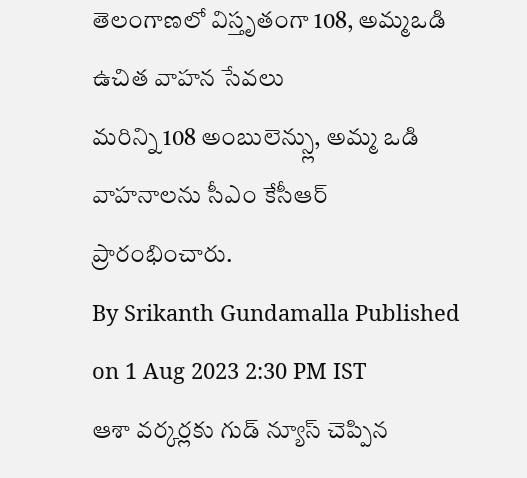తెలంగాణలో విస్తృతంగా 108, అమ్మఒడి ఉచిత వాహన సేవలు
మరిన్ని 108 అంబులెన్స్లు, అమ్మ ఒడి వాహనాలను సీఎం కేసీఆర్ ప్రారంభించారు.
By Srikanth Gundamalla Published on 1 Aug 2023 2:30 PM IST
ఆశా వర్కర్లకు గుడ్ న్యూస్ చెప్పిన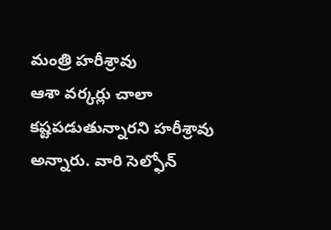మంత్రి హరీశ్రావు
ఆశా వర్కర్లు చాలా కష్టపడుతున్నారని హరీశ్రావు అన్నారు. వారి సెల్ఫోన్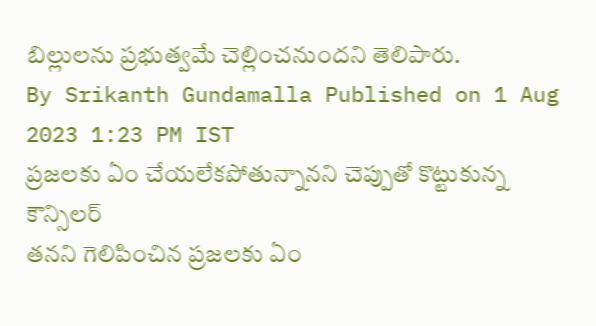బిల్లులను ప్రభుత్వమే చెల్లించనుందని తెలిపారు.
By Srikanth Gundamalla Published on 1 Aug 2023 1:23 PM IST
ప్రజలకు ఏం చేయలేకపోతున్నానని చెప్పుతో కొట్టుకున్న కౌన్సిలర్
తనని గెలిపించిన ప్రజలకు ఏం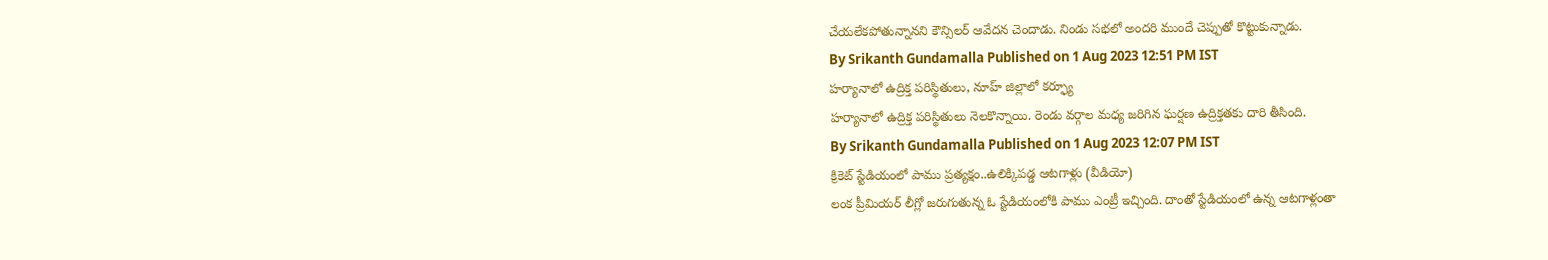చేయలేకపోతున్నానని కౌన్సిలర్ ఆవేదన చెందాడు. నిండు సభలో అందరి ముందే చెప్పుతో కొట్టుకున్నాడు.
By Srikanth Gundamalla Published on 1 Aug 2023 12:51 PM IST
హర్యానాలో ఉద్రిక్త పరిస్థితులు, నూహ్ జిల్లాలో కర్ఫ్యూ
హర్యానాలో ఉద్రిక్త పరిస్థితులు నెలకొన్నాయి. రెండు వర్గాల మధ్య జరిగిన ఘర్షణ ఉద్రిక్తతకు దారి తీసింది.
By Srikanth Gundamalla Published on 1 Aug 2023 12:07 PM IST
క్రికెట్ స్టేడియంలో పాము ప్రత్యక్షం..ఉలిక్కిపడ్డ ఆటగాళ్లు (వీడియో)
లంక ప్రీమియర్ లీగ్లో జరుగుతున్న ఓ స్టేడియంలోకి పాము ఎంట్రీ ఇచ్చింది. దాంతో స్టేడియంలో ఉన్న ఆటగాళ్లంతా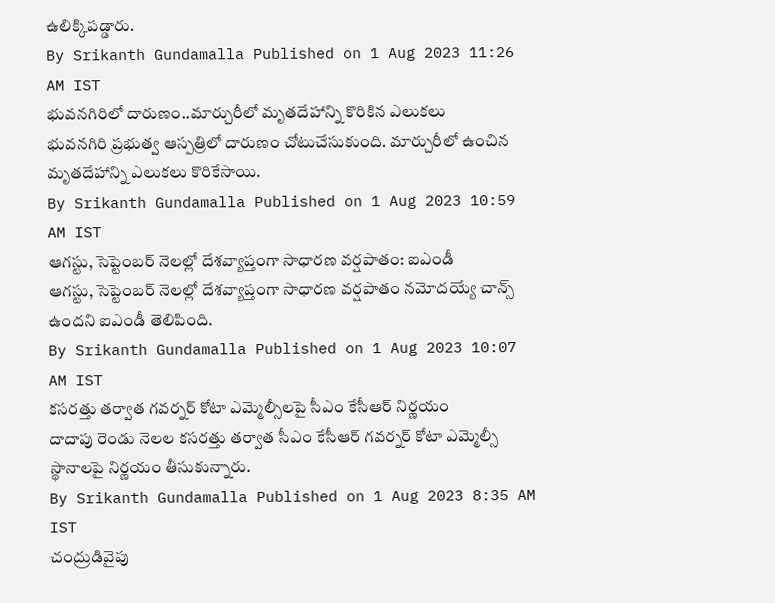ఉలిక్కిపడ్డారు.
By Srikanth Gundamalla Published on 1 Aug 2023 11:26 AM IST
భువనగిరిలో దారుణం..మార్చురీలో మృతదేహాన్ని కొరికిన ఎలుకలు
భువనగిరి ప్రభుత్వ ఆస్పత్రిలో దారుణం చోటుచేసుకుంది. మార్చురీలో ఉంచిన మృతదేహాన్ని ఎలుకలు కొరికేసాయి.
By Srikanth Gundamalla Published on 1 Aug 2023 10:59 AM IST
ఆగస్టు, సెప్టెంబర్ నెలల్లో దేశవ్యాప్తంగా సాధారణ వర్షపాతం: ఐఎండీ
ఆగస్టు, సెప్టెంబర్ నెలల్లో దేశవ్యాప్తంగా సాధారణ వర్షపాతం నమోదయ్యే చాన్స్ ఉందని ఐఎండీ తెలిపింది.
By Srikanth Gundamalla Published on 1 Aug 2023 10:07 AM IST
కసరత్తు తర్వాత గవర్నర్ కోటా ఎమ్మెల్సీలపై సీఎం కేసీఆర్ నిర్ణయం
దాదాపు రెండు నెలల కసరత్తు తర్వాత సీఎం కేసీఆర్ గవర్నర్ కోటా ఎమ్మెల్సీ స్థానాలపై నిర్ణయం తీసుకున్నారు.
By Srikanth Gundamalla Published on 1 Aug 2023 8:35 AM IST
చంద్రుడివైపు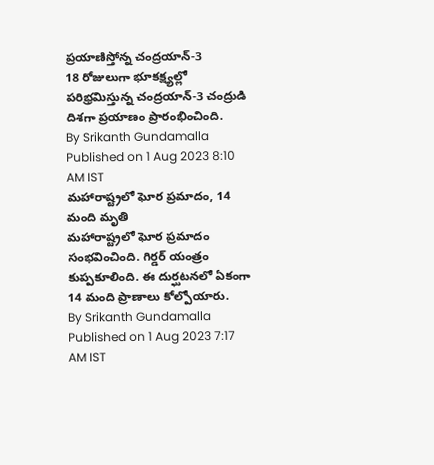ప్రయాణిస్తోన్న చంద్రయాన్-3
18 రోజులుగా భూకక్ష్యల్లో పరిభ్రమిస్తున్న చంద్రయాన్-3 చంద్రుడి దిశగా ప్రయాణం ప్రారంభించింది.
By Srikanth Gundamalla Published on 1 Aug 2023 8:10 AM IST
మహారాష్ట్రలో ఘోర ప్రమాదం, 14 మంది మృతి
మహారాష్ట్రలో ఘోర ప్రమాదం సంభవించింది. గిర్డర్ యంత్రం కుప్పకూలింది. ఈ దుర్ఘటనలో ఏకంగా 14 మంది ప్రాణాలు కోల్పోయారు.
By Srikanth Gundamalla Published on 1 Aug 2023 7:17 AM IST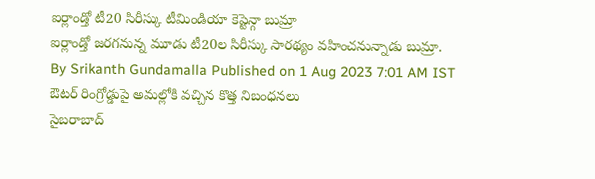ఐర్లాండ్తో టీ20 సిరీస్కు టీమిండియా కెప్టెన్గా బుమ్రా
ఐర్లాండ్తో జరగనున్న మూడు టీ20ల సిరీస్కు సారథ్యం వహించనున్నాడు బుమ్రా.
By Srikanth Gundamalla Published on 1 Aug 2023 7:01 AM IST
ఔటర్ రింగ్రోడ్డుపై అమల్లోకి వచ్చిన కొత్త నిబంధనలు
సైబరాబాద్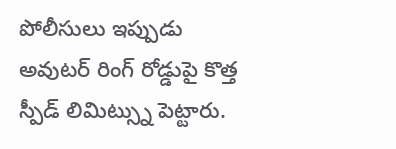పోలీసులు ఇప్పుడు అవుటర్ రింగ్ రోడ్డుపై కొత్త స్పీడ్ లిమిట్స్ను పెట్టారు.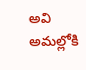అవి అమల్లోకి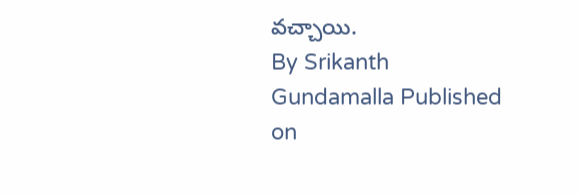వచ్చాయి.
By Srikanth Gundamalla Published on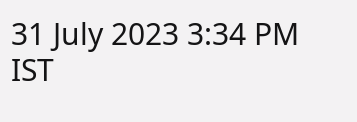31 July 2023 3:34 PM IST